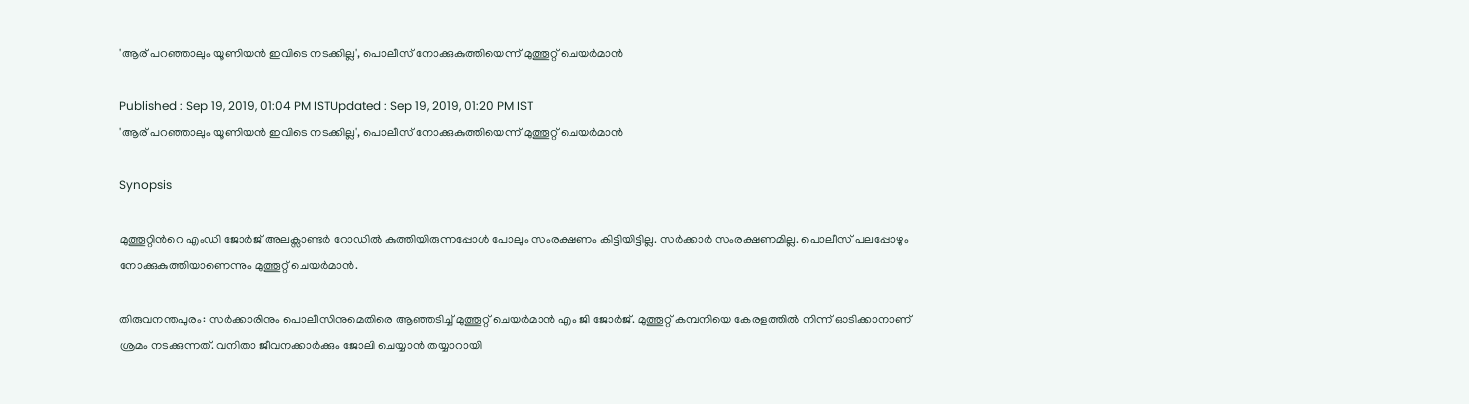'ആര് പറഞ്ഞാലും യൂണിയൻ ഇവിടെ നടക്കില്ല', പൊലീസ് നോക്കുകുത്തിയെന്ന് മുത്തൂറ്റ് ചെയർമാൻ

Published : Sep 19, 2019, 01:04 PM ISTUpdated : Sep 19, 2019, 01:20 PM IST
'ആര് പറഞ്ഞാലും യൂണിയൻ ഇവിടെ നടക്കില്ല', പൊലീസ് നോക്കുകുത്തിയെന്ന് മുത്തൂറ്റ് ചെയർമാൻ

Synopsis

മുത്തൂറ്റിന്‍റെ എംഡി ജോർജ് അലക്സാണ്ടർ റോഡിൽ കുത്തിയിരുന്നപ്പോൾ പോലും സംരക്ഷണം കിട്ടിയിട്ടില്ല. സർക്കാർ സംരക്ഷണമില്ല. പൊലീസ് പലപ്പോഴും നോക്കുകുത്തിയാണെന്നും മുത്തൂറ്റ് ചെയർമാൻ.

തിരുവനന്തപുരം: സർക്കാരിനും പൊലീസിനുമെതിരെ ആഞ്ഞടിച്ച് മുത്തൂറ്റ് ചെയർമാൻ എം ജി ജോർജ്. മുത്തൂറ്റ് കമ്പനിയെ കേരളത്തിൽ നിന്ന് ഓടിക്കാനാണ് ശ്രമം നടക്കുന്നത്. വനിതാ ജീവനക്കാർക്കും ജോലി ചെയ്യാൻ തയ്യാറായി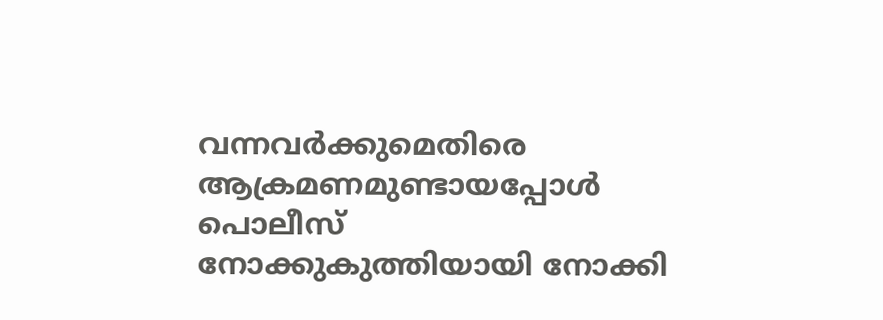വന്നവർക്കുമെതിരെ ആക്രമണമുണ്ടായപ്പോൾ പൊലീസ് നോക്കുകുത്തിയായി നോക്കി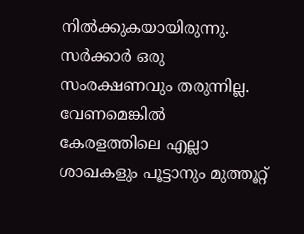നിൽക്കുകയായിരുന്നു. സർക്കാർ ഒരു സംരക്ഷണവും തരുന്നില്ല. വേണമെങ്കിൽ കേരളത്തിലെ എല്ലാ ശാഖകളും പൂട്ടാനും മുത്തൂറ്റ്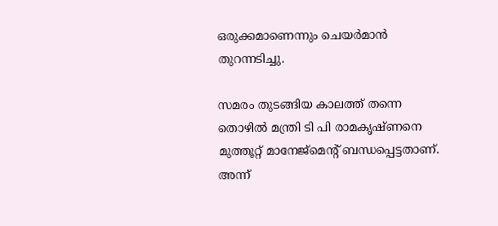ഒരുക്കമാണെന്നും ചെയർമാൻ തുറന്നടിച്ചു.

സമരം തുടങ്ങിയ കാലത്ത് തന്നെ തൊഴിൽ മന്ത്രി ടി പി രാമകൃഷ്ണനെ മുത്തൂറ്റ് മാനേജ്മെന്‍റ് ബന്ധപ്പെട്ടതാണ്. അന്ന്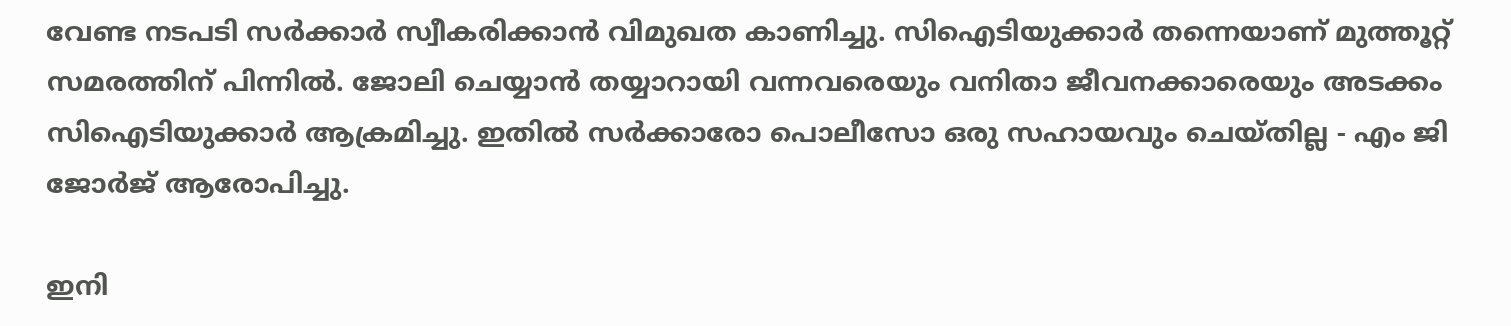വേണ്ട നടപടി സർക്കാർ സ്വീകരിക്കാൻ വിമുഖത കാണിച്ചു. സിഐടിയുക്കാർ തന്നെയാണ് മുത്തൂറ്റ് സമരത്തിന് പിന്നിൽ. ജോലി ചെയ്യാൻ തയ്യാറായി വന്നവരെയും വനിതാ ജീവനക്കാരെയും അടക്കം സിഐടിയുക്കാർ ആക്രമിച്ചു. ഇതിൽ സർക്കാരോ പൊലീസോ ഒരു സഹായവും ചെയ്തില്ല - എം ജി ജോർജ് ആരോപിച്ചു.

ഇനി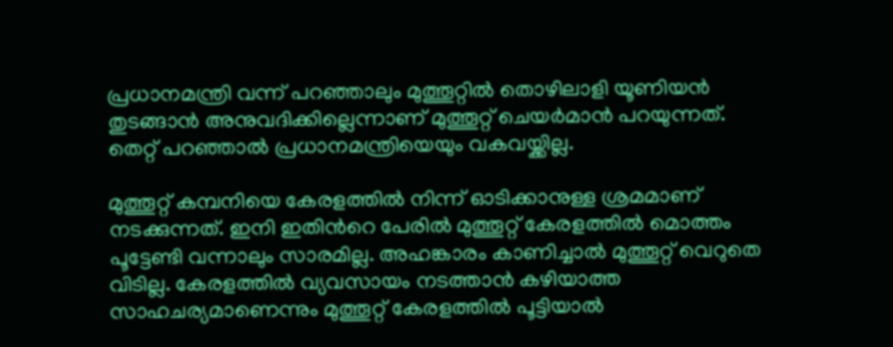പ്രധാനമന്ത്രി വന്ന് പറഞ്ഞാലും മുത്തൂറ്റിൽ തൊഴിലാളി യൂണിയൻ തുടങ്ങാൻ അനുവദിക്കില്ലെന്നാണ് മുത്തൂറ്റ് ചെയർമാൻ പറയുന്നത്. തെറ്റ് പറഞ്ഞാൽ പ്രധാനമന്ത്രിയെയും വകവയ്ക്കില്ല.

മുത്തൂറ്റ് കമ്പനിയെ കേരളത്തിൽ നിന്ന് ഓടിക്കാനുള്ള ശ്രമമാണ് നടക്കുന്നത്. ഇനി ഇതിന്‍റെ പേരിൽ മുത്തൂറ്റ് കേരളത്തിൽ മൊത്തം പൂട്ടേണ്ടി വന്നാലും സാരമില്ല. അഹങ്കാരം കാണിച്ചാൽ മുത്തൂറ്റ് വെറുതെ വിടില്ല. കേരളത്തിൽ വ്യവസായം നടത്താൻ കഴിയാത്ത സാഹചര്യമാണെന്നും മുത്തൂറ്റ് കേരളത്തിൽ പൂട്ടിയാൽ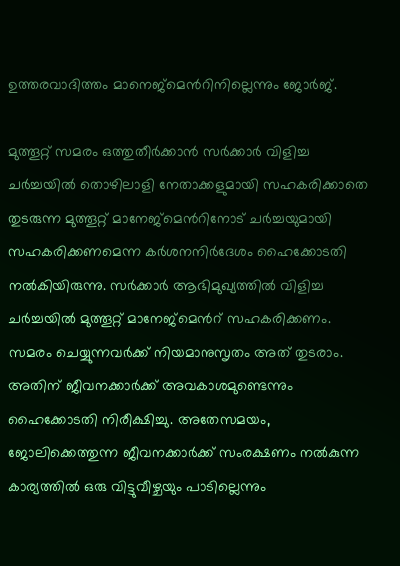ഉത്തരവാദിത്തം മാനെജ്മെന്‍റിനില്ലെന്നും ജോർജ്.

മുത്തൂറ്റ് സമരം ഒത്തുതീർക്കാൻ സർക്കാർ വിളിച്ച ച‍ർച്ചയിൽ തൊഴിലാളി നേതാക്കളുമായി സഹകരിക്കാതെ തുടരുന്ന മുത്തൂറ്റ് മാനേജ്മെന്‍റിനോട് ചർച്ചയുമായി സഹകരിക്കണമെന്ന കർശനനിർദേശം ഹൈക്കോടതി നൽകിയിരുന്നു. സർക്കാർ ആഭിമുഖ്യത്തിൽ വിളിച്ച ചർച്ചയിൽ മുത്തൂറ്റ് മാനേജ്മെന്‍റ് സഹകരിക്കണം. സമരം ചെയ്യുന്നവർക്ക് നിയമാനുസൃതം അത് തുടരാം. അതിന് ജീവനക്കാർക്ക് അവകാശമുണ്ടെന്നും ഹൈക്കോടതി നിരീക്ഷിച്ചു. അതേസമയം, ജോലിക്കെത്തുന്ന ജീവനക്കാർക്ക് സംരക്ഷണം നൽകുന്ന കാര്യത്തിൽ ഒരു വിട്ടുവീഴ്ചയും പാടില്ലെന്നും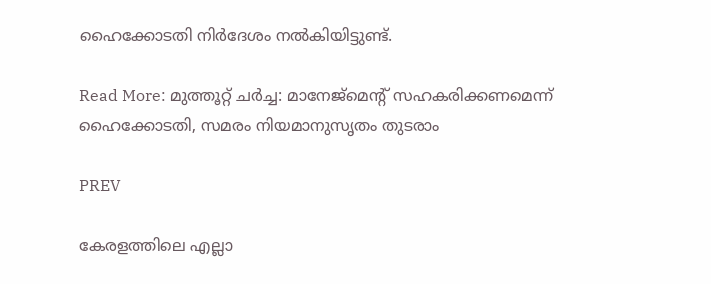ഹൈക്കോടതി നിർദേശം നൽകിയിട്ടുണ്ട്.

Read More: മുത്തൂറ്റ് ചർച്ച: മാനേജ്മെന്‍റ് സഹകരിക്കണമെന്ന് ഹൈക്കോടതി, സമരം നിയമാനുസൃതം തുടരാം

PREV

കേരളത്തിലെ എല്ലാ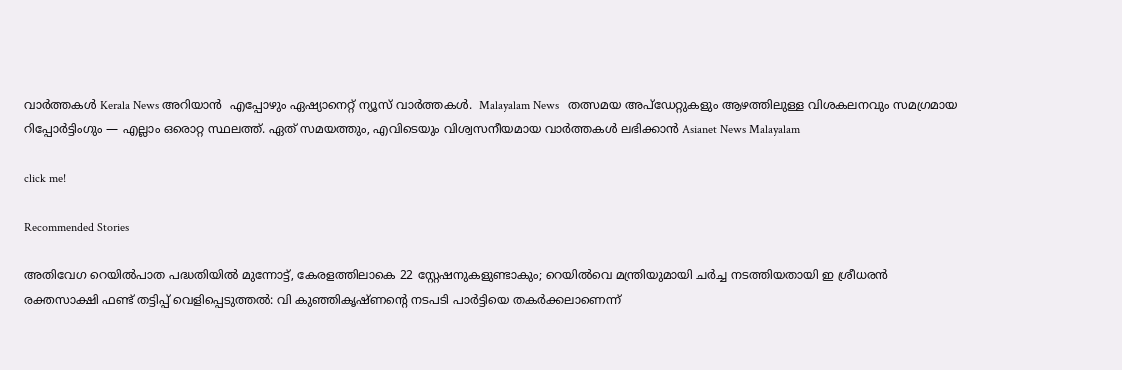വാർത്തകൾ Kerala News അറിയാൻ  എപ്പോഴും ഏഷ്യാനെറ്റ് ന്യൂസ് വാർത്തകൾ.  Malayalam News   തത്സമയ അപ്‌ഡേറ്റുകളും ആഴത്തിലുള്ള വിശകലനവും സമഗ്രമായ റിപ്പോർട്ടിംഗും — എല്ലാം ഒരൊറ്റ സ്ഥലത്ത്. ഏത് സമയത്തും, എവിടെയും വിശ്വസനീയമായ വാർത്തകൾ ലഭിക്കാൻ Asianet News Malayalam

click me!

Recommended Stories

അതിവേഗ റെയിൽപാത പദ്ധതിയിൽ മുന്നോട്ട്, കേരളത്തിലാകെ 22 സ്റ്റേഷനുകളുണ്ടാകും; റെയിൽവെ മന്ത്രിയുമായി ചർച്ച നടത്തിയതായി ഇ ശ്രീധരൻ
രക്തസാക്ഷി ഫണ്ട് തട്ടിപ്പ് വെളിപ്പെടുത്തൽ: വി കുഞ്ഞികൃഷ്ണന്റെ നടപടി പാർട്ടിയെ തകർക്കലാണെന്ന്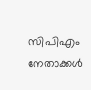സിപിഎം നേതാക്കൾ